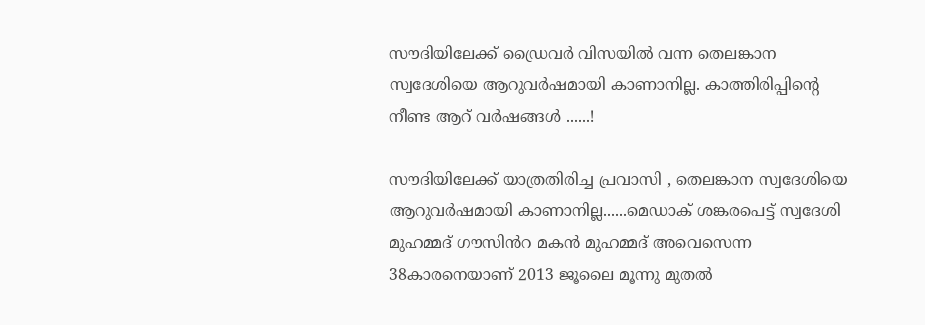സൗദിയിലേക്ക് ഡ്രൈവർ വിസയിൽ വന്ന തെലങ്കാന സ്വദേശിയെ ആറുവർഷമായി കാണാനില്ല. കാത്തിരിപ്പിന്റെ നീണ്ട ആറ് വർഷങ്ങൾ ......!

സൗദിയിലേക്ക് യാത്രതിരിച്ച പ്രവാസി , തെലങ്കാന സ്വദേശിയെ ആറുവർഷമായി കാണാനില്ല......മെഡാക് ശങ്കരപെട്ട് സ്വദേശി മുഹമ്മദ് ഗൗസിൻറ മകൻ മുഹമ്മദ് അവെസെന്ന 38കാരനെയാണ് 2013 ജൂലൈ മൂന്നു മുതൽ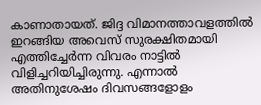കാണാതായത്. ജിദ്ദ വിമാനത്താവളത്തിൽ ഇറങ്ങിയ അവെസ് സുരക്ഷിതമായി എത്തിച്ചേർന്ന വിവരം നാട്ടിൽ വിളിച്ചറിയിച്ചിരുന്നു. എന്നാൽ അതിനുശേഷം ദിവസങ്ങളോളം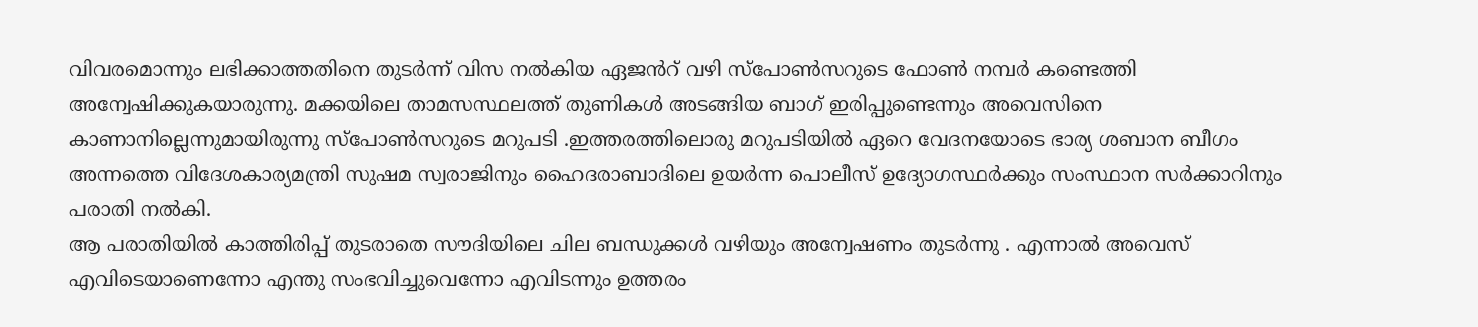വിവരമൊന്നും ലഭിക്കാത്തതിനെ തുടർന്ന് വിസ നൽകിയ ഏജൻറ് വഴി സ്പോൺസറുടെ ഫോൺ നമ്പർ കണ്ടെത്തി അന്വേഷിക്കുകയാരുന്നു. മക്കയിലെ താമസസ്ഥലത്ത് തുണികൾ അടങ്ങിയ ബാഗ് ഇരിപ്പുണ്ടെന്നും അവെസിനെ കാണാനില്ലെന്നുമായിരുന്നു സ്പോൺസറുടെ മറുപടി .ഇത്തരത്തിലൊരു മറുപടിയിൽ ഏറെ വേദനയോടെ ഭാര്യ ശബാന ബീഗം അന്നത്തെ വിദേശകാര്യമന്ത്രി സുഷമ സ്വരാജിനും ഹൈദരാബാദിലെ ഉയർന്ന പൊലീസ് ഉദ്യോഗസ്ഥർക്കും സംസ്ഥാന സർക്കാറിനും പരാതി നൽകി.
ആ പരാതിയിൽ കാത്തിരിപ്പ് തുടരാതെ സൗദിയിലെ ചില ബന്ധുക്കൾ വഴിയും അന്വേഷണം തുടർന്നു . എന്നാൽ അവെസ് എവിടെയാണെന്നോ എന്തു സംഭവിച്ചുവെന്നോ എവിടന്നും ഉത്തരം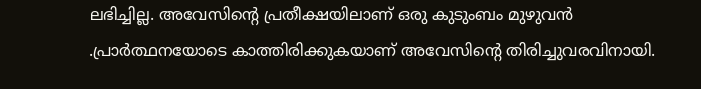ലഭിച്ചില്ല. അവേസിന്റെ പ്രതീക്ഷയിലാണ് ഒരു കുടുംബം മുഴുവൻ .പ്രാർത്ഥനയോടെ കാത്തിരിക്കുകയാണ് അവേസിന്റെ തിരിച്ചുവരവിനായി.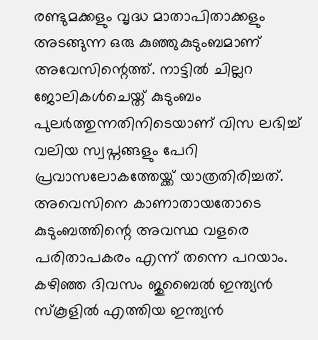രണ്ടുമക്കളും വൃദ്ധ മാതാപിതാക്കളും അടങ്ങുന്ന ഒരു കുഞ്ഞുകുടുംബമാണ് അവേസിന്റെത്ത്. നാട്ടിൽ ചില്ലറ ജോലികൾചെയ്ത് കുടുംബം പുലർത്തുന്നതിനിടെയാണ് വിസ ലഭിച്ച് വലിയ സ്വപ്നങ്ങളും പേറി പ്രവാസലോകത്തേയ്ക്ക് യാത്രതിരിച്ചത്.
അവെസിനെ കാണാതായതോടെ കുടുംബത്തിന്റെ അവസ്ഥ വളരെ പരിതാപകരം എന്ന് തന്നെ പറയാം. കഴിഞ്ഞ ദിവസം ജുബൈൽ ഇന്ത്യൻ സ്കൂളിൽ എത്തിയ ഇന്ത്യൻ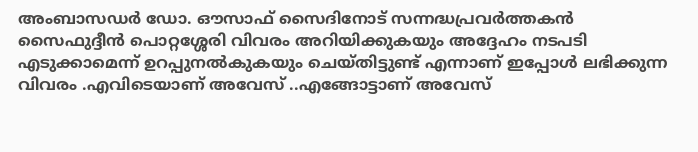അംബാസഡർ ഡോ. ഔസാഫ് സൈദിനോട് സന്നദ്ധപ്രവർത്തകൻ സൈഫുദ്ദീൻ പൊറ്റശ്ശേരി വിവരം അറിയിക്കുകയും അദ്ദേഹം നടപടി എടുക്കാമെന്ന് ഉറപ്പുനൽകുകയും ചെയ്തിട്ടുണ്ട് എന്നാണ് ഇപ്പോൾ ലഭിക്കുന്ന വിവരം .എവിടെയാണ് അവേസ് ..എങ്ങോട്ടാണ് അവേസ്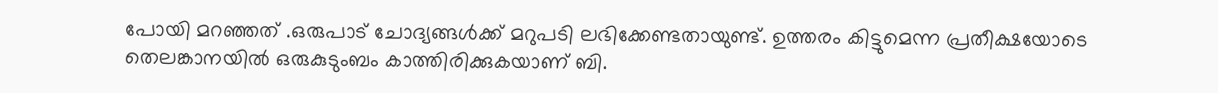പോയി മറഞ്ഞത് .ഒരുപാട് ചോദ്യങ്ങൾക്ക് മറുപടി ലഭിക്കേണ്ടതായുണ്ട്. ഉത്തരം കിട്ടുമെന്ന പ്രതീക്ഷയോടെ തെലങ്കാനയിൽ ഒരുകുടുംബം കാത്തിരിക്കുകയാണ് ബി.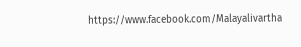https://www.facebook.com/Malayalivartha